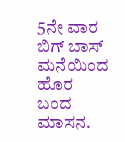5ನೇ ವಾರ ಬಿಗ್ ಬಾಸ್ ಮನೆಯಿಂದ ಹೊರ ಬಂದ ಮಾಸನ.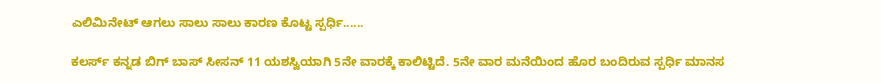ಎಲಿಮಿನೇಟ್ ಆಗಲು ಸಾಲು ಸಾಲು ಕಾರಣ ಕೊಟ್ಟ ಸ್ಪರ್ಧಿ......

ಕಲರ್ಸ್ ಕನ್ನಡ ಬಿಗ್ ಬಾಸ್ ಸೀಸನ್ 11 ಯಶಸ್ವಿಯಾಗಿ 5ನೇ ವಾರಕ್ಕೆ ಕಾಲಿಟ್ಟಿದೆ. 5ನೇ ವಾರ ಮನೆಯಿಂದ ಹೊರ ಬಂದಿರುವ ಸ್ಪರ್ಧಿ ಮಾನಸ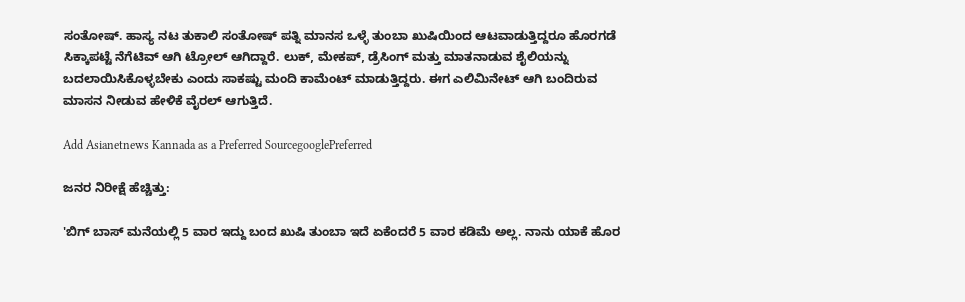ಸಂತೋಷ್. ಹಾಸ್ಯ ನಟ ತುಕಾಲಿ ಸಂತೋಷ್ ಪತ್ನಿ ಮಾನಸ ಒಳ್ಳೆ ತುಂಬಾ ಖುಷಿಯಿಂದ ಆಟವಾಡುತ್ತಿದ್ದರೂ ಹೊರಗಡೆ ಸಿಕ್ಕಾಪಟ್ಟೆ ನೆಗೆಟಿವ್ ಆಗಿ ಟ್ರೋಲ್ ಆಗಿದ್ದಾರೆ. ಲುಕ್, ಮೇಕಪ್, ಡ್ರೆಸಿಂಗ್ ಮತ್ತು ಮಾತನಾಡುವ ಶೈಲಿಯನ್ನು ಬದಲಾಯಿಸಿಕೊಳ್ಳಬೇಕು ಎಂದು ಸಾಕಷ್ಟು ಮಂದಿ ಕಾಮೆಂಟ್ ಮಾಡುತ್ತಿದ್ದರು. ಈಗ ಎಲಿಮಿನೇಟ್ ಆಗಿ ಬಂದಿರುವ ಮಾಸನ ನೀಡುವ ಹೇಳಿಕೆ ವೈರಲ್ ಆಗುತ್ತಿದೆ.

Add Asianetnews Kannada as a Preferred SourcegooglePreferred

ಜನರ ನಿರೀಕ್ಷೆ ಹೆಚ್ಚಿತ್ತು:

'ಬಿಗ್ ಬಾಸ್ ಮನೆಯಲ್ಲಿ 5 ವಾರ ಇದ್ದು ಬಂದ ಖುಷಿ ತುಂಬಾ ಇದೆ ಏಕೆಂದರೆ 5 ವಾರ ಕಡಿಮೆ ಅಲ್ಲ. ನಾನು ಯಾಕೆ ಹೊರ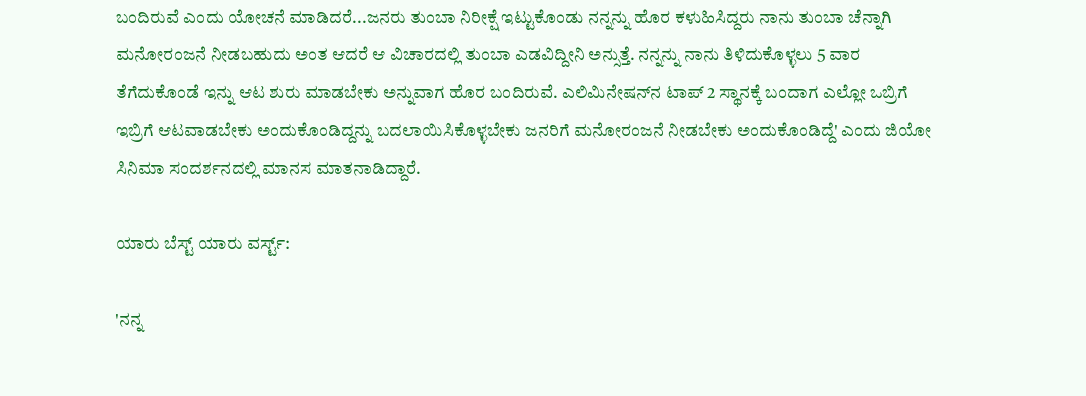ಬಂದಿರುವೆ ಎಂದು ಯೋಚನೆ ಮಾಡಿದರೆ...ಜನರು ತುಂಬಾ ನಿರೀಕ್ಷೆ ಇಟ್ಟುಕೊಂಡು ನನ್ನನ್ನು ಹೊರ ಕಳುಹಿಸಿದ್ದರು ನಾನು ತುಂಬಾ ಚೆನ್ನಾಗಿ ಮನೋರಂಜನೆ ನೀಡಬಹುದು ಅಂತ ಆದರೆ ಆ ವಿಚಾರದಲ್ಲಿ ತುಂಬಾ ಎಡವಿದ್ದೀನಿ ಅನ್ಸುತ್ತೆ. ನನ್ನನ್ನು ನಾನು ತಿಳಿದುಕೊಳ್ಳಲು 5 ವಾರ ತೆಗೆದುಕೊಂಡೆ ಇನ್ನು ಆಟ ಶುರು ಮಾಡಬೇಕು ಅನ್ನುವಾಗ ಹೊರ ಬಂದಿರುವೆ. ಎಲಿಮಿನೇಷನ್‌ನ ಟಾಪ್‌ 2 ಸ್ಥಾನಕ್ಕೆ ಬಂದಾಗ ಎಲ್ಲೋ ಒಬ್ರಿಗೆ ಇಬ್ರಿಗೆ ಆಟವಾಡಬೇಕು ಅಂದುಕೊಂಡಿದ್ದನ್ನು ಬದಲಾಯಿಸಿಕೊಳ್ಳಬೇಕು ಜನರಿಗೆ ಮನೋರಂಜನೆ ನೀಡಬೇಕು ಅಂದುಕೊಂಡಿದ್ದೆ' ಎಂದು ಜಿಯೋ ಸಿನಿಮಾ ಸಂದರ್ಶನದಲ್ಲಿ ಮಾನಸ ಮಾತನಾಡಿದ್ದಾರೆ.

ಯಾರು ಬೆಸ್ಟ್‌ ಯಾರು ವರ್ಸ್ಟ್‌:

'ನನ್ನ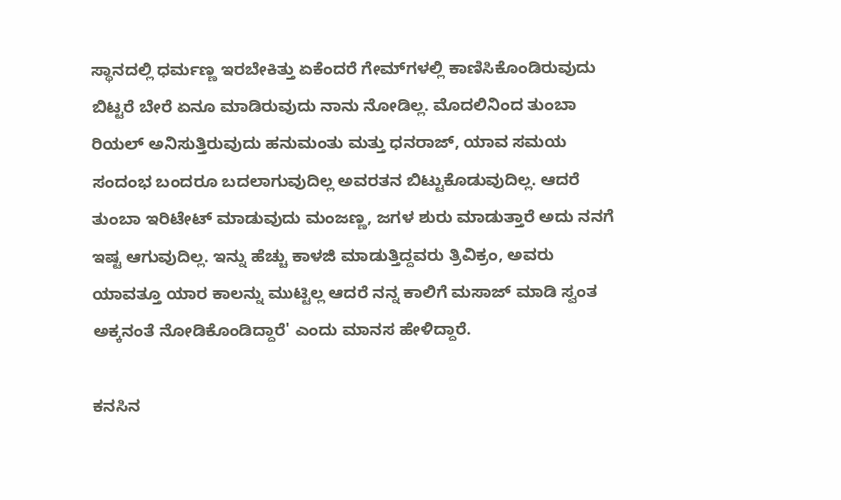ಸ್ಥಾನದಲ್ಲಿ ಧರ್ಮಣ್ಣ ಇರಬೇಕಿತ್ತು ಏಕೆಂದರೆ ಗೇಮ್‌ಗಳಲ್ಲಿ ಕಾಣಿಸಿಕೊಂಡಿರುವುದು ಬಿಟ್ಟರೆ ಬೇರೆ ಏನೂ ಮಾಡಿರುವುದು ನಾನು ನೋಡಿಲ್ಲ. ಮೊದಲಿನಿಂದ ತುಂಬಾ ರಿಯಲ್ ಅನಿಸುತ್ತಿರುವುದು ಹನುಮಂತು ಮತ್ತು ಧನರಾಜ್‌, ಯಾವ ಸಮಯ ಸಂದಂಭ ಬಂದರೂ ಬದಲಾಗುವುದಿಲ್ಲ ಅವರತನ ಬಿಟ್ಟುಕೊಡುವುದಿಲ್ಲ. ಆದರೆ ತುಂಬಾ ಇರಿಟೇಟ್ ಮಾಡುವುದು ಮಂಜಣ್ಣ, ಜಗಳ ಶುರು ಮಾಡುತ್ತಾರೆ ಅದು ನನಗೆ ಇಷ್ಟ ಆಗುವುದಿಲ್ಲ. ಇನ್ನು ಹೆಚ್ಚು ಕಾಳಜಿ ಮಾಡುತ್ತಿದ್ದವರು ತ್ರಿವಿಕ್ರಂ, ಅವರು ಯಾವತ್ತೂ ಯಾರ ಕಾಲನ್ನು ಮುಟ್ಟಿಲ್ಲ ಆದರೆ ನನ್ನ ಕಾಲಿಗೆ ಮಸಾಜ್ ಮಾಡಿ ಸ್ವಂತ ಅಕ್ಕನಂತೆ ನೋಡಿಕೊಂಡಿದ್ದಾರೆ' ಎಂದು ಮಾನಸ ಹೇಳಿದ್ದಾರೆ.

ಕನಸಿನ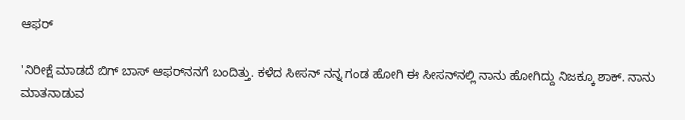ಆಫರ್

'ನಿರೀಕ್ಷೆ ಮಾಡದೆ ಬಿಗ್ ಬಾಸ್ ಆಫರ್‌ನನಗೆ ಬಂದಿತ್ತು. ಕಳೆದ ಸೀಸನ್‌ ನನ್ನ ಗಂಡ ಹೋಗಿ ಈ ಸೀಸನ್‌ನಲ್ಲಿ ನಾನು ಹೋಗಿದ್ದು ನಿಜಕ್ಕೂ ಶಾಕ್. ನಾನು ಮಾತನಾಡುವ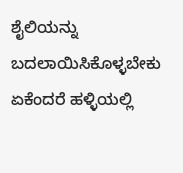ಶೈಲಿಯನ್ನು ಬದಲಾಯಿಸಿಕೊಳ್ಳಬೇಕು ಏಕೆಂದರೆ ಹಳ್ಳಿಯಲ್ಲಿ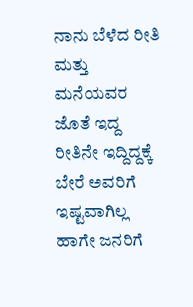ನಾನು ಬೆಳೆದ ರೀತಿ ಮತ್ತು ಮನೆಯವರ ಜೊತೆ ಇದ್ದ ರೀತಿನೇ ಇದ್ದಿದ್ದಕ್ಕೆ ಬೇರೆ ಅವರಿಗೆ ಇಷ್ಟವಾಗಿಲ್ಲ ಹಾಗೇ ಜನರಿಗೆ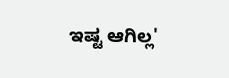ಇಷ್ಟ ಆಗಿಲ್ಲ'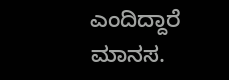ಎಂದಿದ್ದಾರೆ ಮಾನಸ.